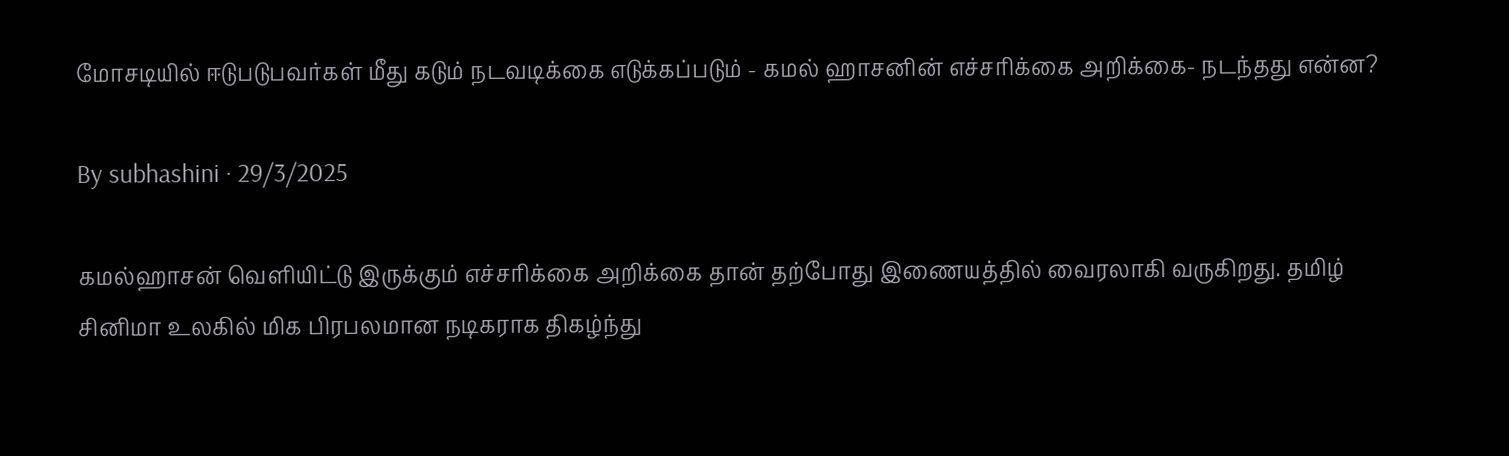மோசடியில் ஈடுபடுபவர்கள் மீது கடும் நடவடிக்கை எடுக்கப்படும் - கமல் ஹாசனின் எச்சரிக்கை அறிக்கை- நடந்தது என்ன?

By subhashini · 29/3/2025

கமல்ஹாசன் வெளியிட்டு இருக்கும் எச்சரிக்கை அறிக்கை தான் தற்போது இணையத்தில் வைரலாகி வருகிறது. தமிழ் சினிமா உலகில் மிக பிரபலமான நடிகராக திகழ்ந்து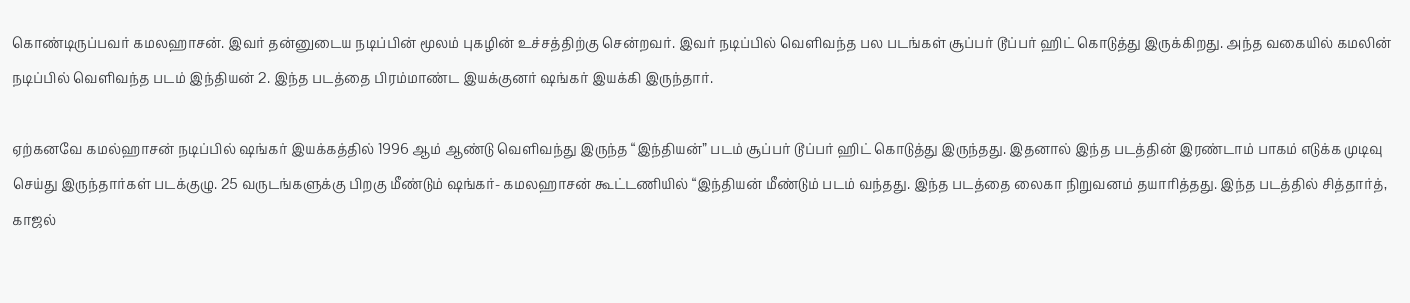கொண்டிருப்பவர் கமலஹாசன். இவர் தன்னுடைய நடிப்பின் மூலம் புகழின் உச்சத்திற்கு சென்றவர். இவர் நடிப்பில் வெளிவந்த பல படங்கள் சூப்பர் டூப்பர் ஹிட் கொடுத்து இருக்கிறது. அந்த வகையில் கமலின் நடிப்பில் வெளிவந்த படம் இந்தியன் 2. இந்த படத்தை பிரம்மாண்ட இயக்குனர் ஷங்கர் இயக்கி இருந்தார்.

ஏற்கனவே கமல்ஹாசன் நடிப்பில் ஷங்கர் இயக்கத்தில் 1996 ஆம் ஆண்டு வெளிவந்து இருந்த “இந்தியன்” படம் சூப்பர் டூப்பர் ஹிட் கொடுத்து இருந்தது. இதனால் இந்த படத்தின் இரண்டாம் பாகம் எடுக்க முடிவு செய்து இருந்தார்கள் படக்குழு. 25 வருடங்களுக்கு பிறகு மீண்டும் ஷங்கர்- கமலஹாசன் கூட்டணியில் “இந்தியன் மீண்டும் படம் வந்தது. இந்த படத்தை லைகா நிறுவனம் தயாரித்தது. இந்த படத்தில் சித்தார்த், காஜல்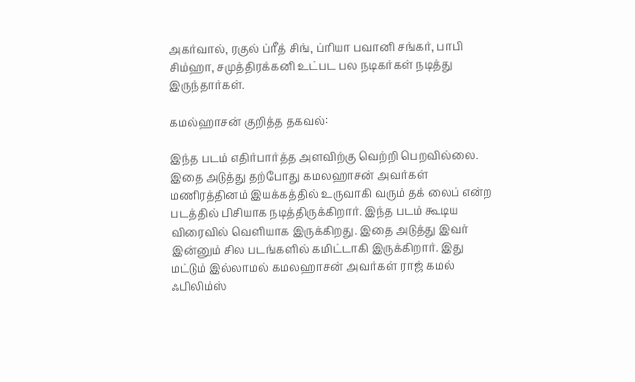அகர்வால், ரகுல் ப்ரீத் சிங், ப்ரியா பவானி சங்கர், பாபி சிம்ஹா, சமுத்திரக்கனி உட்பட பல நடிகர்கள் நடித்து இருந்தார்கள்.

கமல்ஹாசன் குறித்த தகவல்:

இந்த படம் எதிர்பார்த்த அளவிற்கு வெற்றி பெறவில்லை. இதை அடுத்து தற்போது கமலஹாசன் அவர்கள் மணிரத்தினம் இயக்கத்தில் உருவாகி வரும் தக் லைப் என்ற படத்தில் பிசியாக நடித்திருக்கிறார். இந்த படம் கூடிய விரைவில் வெளியாக இருக்கிறது. இதை அடுத்து இவர் இன்னும் சில படங்களில் கமிட்டாகி இருக்கிறார். இது மட்டும் இல்லாமல் கமலஹாசன் அவர்கள் ராஜ் கமல் ஃபிலிம்ஸ்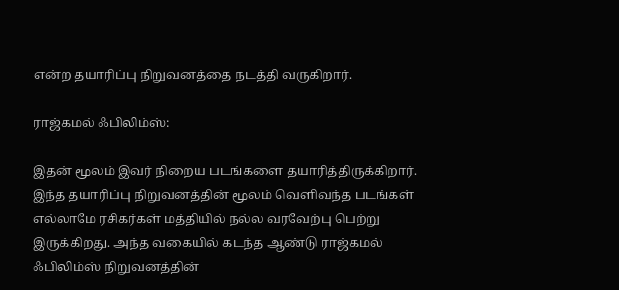என்ற தயாரிப்பு நிறுவனத்தை நடத்தி வருகிறார்.

ராஜ்கமல் ஃபிலிம்ஸ்:

இதன் மூலம் இவர் நிறைய படங்களை தயாரித்திருக்கிறார். இந்த தயாரிப்பு நிறுவனத்தின் மூலம் வெளிவந்த படங்கள் எல்லாமே ரசிகர்கள் மத்தியில் நல்ல வரவேற்பு பெற்று இருக்கிறது. அந்த வகையில் கடந்த ஆண்டு ராஜ்கமல் ஃபிலிம்ஸ் நிறுவனத்தின்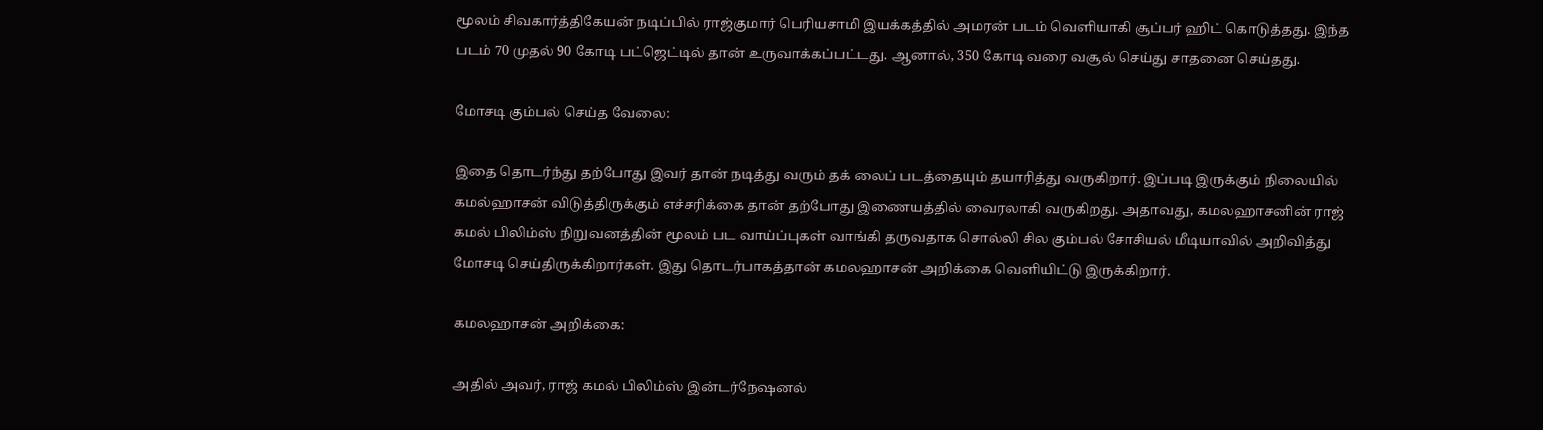மூலம் சிவகார்த்திகேயன் நடிப்பில் ராஜ்குமார் பெரியசாமி இயக்கத்தில் அமரன் படம் வெளியாகி சூப்பர் ஹிட் கொடுத்தது. இந்த படம் 70 முதல் 90 கோடி பட்ஜெட்டில் தான் உருவாக்கப்பட்டது. ஆனால், 350 கோடி வரை வசூல் செய்து சாதனை செய்தது.

மோசடி கும்பல் செய்த வேலை:

இதை தொடர்ந்து தற்போது இவர் தான் நடித்து வரும் தக் லைப் படத்தையும் தயாரித்து வருகிறார். இப்படி இருக்கும் நிலையில் கமல்ஹாசன் விடுத்திருக்கும் எச்சரிக்கை தான் தற்போது இணையத்தில் வைரலாகி வருகிறது. அதாவது, கமலஹாசனின் ராஜ் கமல் பிலிம்ஸ் நிறுவனத்தின் மூலம் பட வாய்ப்புகள் வாங்கி தருவதாக சொல்லி சில கும்பல் சோசியல் மீடியாவில் அறிவித்து மோசடி செய்திருக்கிறார்கள். இது தொடர்பாகத்தான் கமலஹாசன் அறிக்கை வெளியிட்டு இருக்கிறார்.

கமலஹாசன் அறிக்கை:

அதில் அவர், ராஜ் கமல் பிலிம்ஸ் இன்டர்நேஷனல்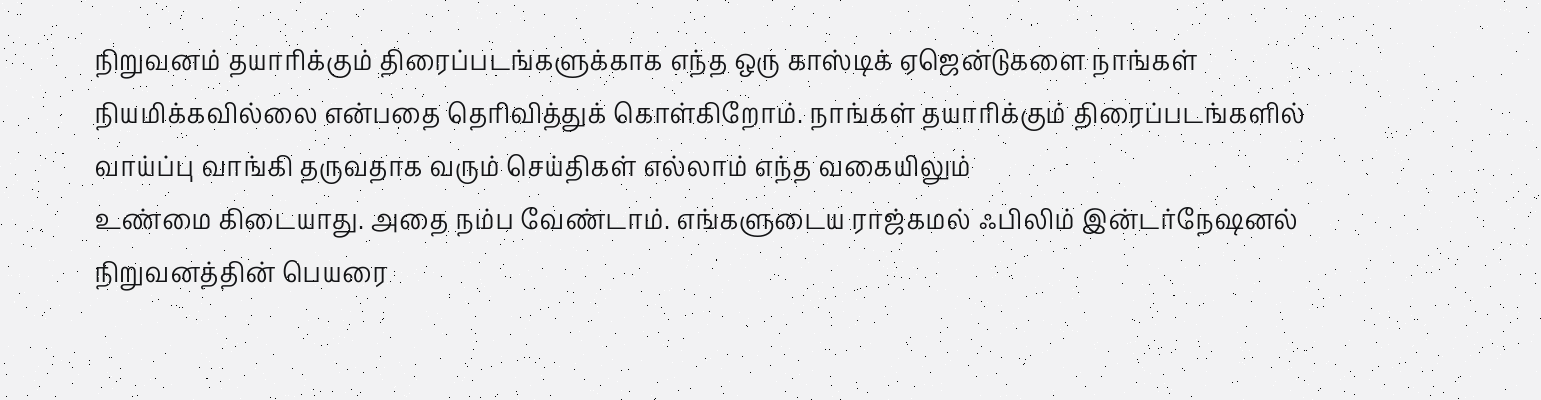நிறுவனம் தயாரிக்கும் திரைப்படங்களுக்காக எந்த ஒரு காஸ்டிக் ஏஜென்டுகளை நாங்கள் நியமிக்கவில்லை என்பதை தெரிவித்துக் கொள்கிறோம். நாங்கள் தயாரிக்கும் திரைப்படங்களில் வாய்ப்பு வாங்கி தருவதாக வரும் செய்திகள் எல்லாம் எந்த வகையிலும்
உண்மை கிடையாது. அதை நம்ப வேண்டாம். எங்களுடைய ராஜ்கமல் ஃபிலிம் இன்டர்நேஷனல் நிறுவனத்தின் பெயரை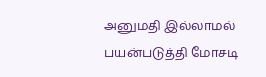அனுமதி இல்லாமல் பயன்படுத்தி மோசடி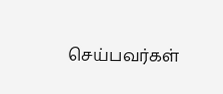செய்பவர்கள்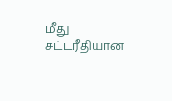மீது சட்டரீதியான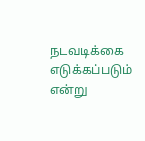நடவடிக்கை எடுக்கப்படும் என்று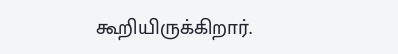கூறியிருக்கிறார்.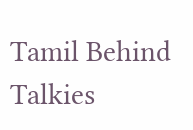Tamil Behind Talkies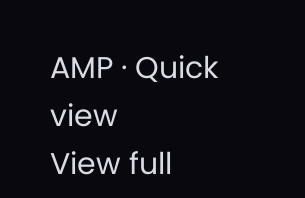AMP · Quick view
View full